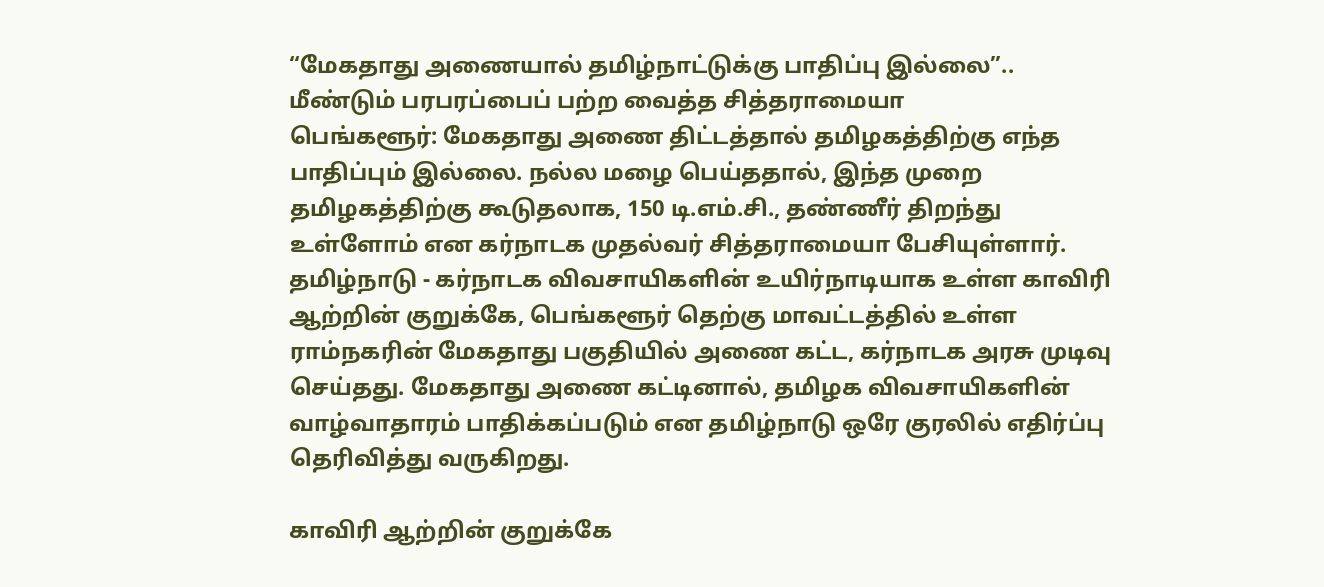“மேகதாது அணையால் தமிழ்நாட்டுக்கு பாதிப்பு இல்லை”.. மீண்டும் பரபரப்பைப் பற்ற வைத்த சித்தராமையா
பெங்களூர்: மேகதாது அணை திட்டத்தால் தமிழகத்திற்கு எந்த பாதிப்பும் இல்லை. நல்ல மழை பெய்ததால், இந்த முறை தமிழகத்திற்கு கூடுதலாக, 150 டி.எம்.சி., தண்ணீர் திறந்து உள்ளோம் என கர்நாடக முதல்வர் சித்தராமையா பேசியுள்ளார்.
தமிழ்நாடு - கர்நாடக விவசாயிகளின் உயிர்நாடியாக உள்ள காவிரி ஆற்றின் குறுக்கே, பெங்களூர் தெற்கு மாவட்டத்தில் உள்ள ராம்நகரின் மேகதாது பகுதியில் அணை கட்ட, கர்நாடக அரசு முடிவு செய்தது. மேகதாது அணை கட்டினால், தமிழக விவசாயிகளின் வாழ்வாதாரம் பாதிக்கப்படும் என தமிழ்நாடு ஒரே குரலில் எதிர்ப்பு தெரிவித்து வருகிறது.

காவிரி ஆற்றின் குறுக்கே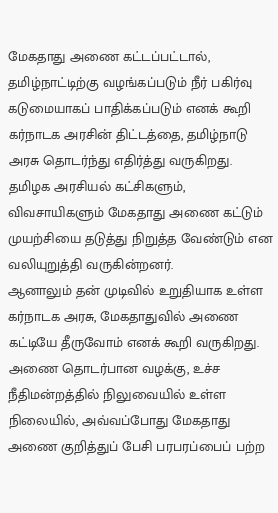மேகதாது அணை கட்டப்பட்டால், தமிழ்நாட்டிற்கு வழங்கப்படும் நீர் பகிர்வு கடுமையாகப் பாதிக்கப்படும் எனக் கூறி கர்நாடக அரசின் திட்டத்தை, தமிழ்நாடு அரசு தொடர்ந்து எதிர்த்து வருகிறது. தமிழக அரசியல் கட்சிகளும், விவசாயிகளும் மேகதாது அணை கட்டும் முயற்சியை தடுத்து நிறுத்த வேண்டும் என வலியுறுத்தி வருகின்றனர்.
ஆனாலும் தன் முடிவில் உறுதியாக உள்ள கர்நாடக அரசு, மேகதாதுவில் அணை கட்டியே தீருவோம் எனக் கூறி வருகிறது. அணை தொடர்பான வழக்கு, உச்ச நீதிமன்றத்தில் நிலுவையில் உள்ள நிலையில், அவ்வப்போது மேகதாது அணை குறித்துப் பேசி பரபரப்பைப் பற்ற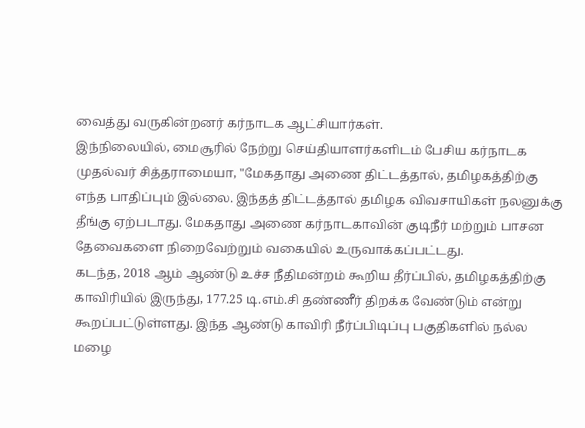வைத்து வருகின்றனர் கர்நாடக ஆட்சியார்கள்.
இந்நிலையில், மைசூரில் நேற்று செய்தியாளர்களிடம் பேசிய கர்நாடக முதல்வர் சித்தராமையா, "மேகதாது அணை திட்டத்தால், தமிழகத்திற்கு எந்த பாதிப்பும் இல்லை. இந்தத் திட்டத்தால் தமிழக விவசாயிகள் நலனுக்கு தீங்கு ஏற்படாது. மேகதாது அணை கர்நாடகாவின் குடிநீர் மற்றும் பாசன தேவைகளை நிறைவேற்றும் வகையில் உருவாக்கப்பட்டது.
கடந்த, 2018 ஆம் ஆண்டு உச்ச நீதிமன்றம் கூறிய தீர்ப்பில், தமிழகத்திற்கு காவிரியில் இருந்து, 177.25 டி.எம்.சி தண்ணீர் திறக்க வேண்டும் என்று கூறப்பட்டுள்ளது. இந்த ஆண்டு காவிரி நீர்ப்பிடிப்பு பகுதிகளில் நல்ல மழை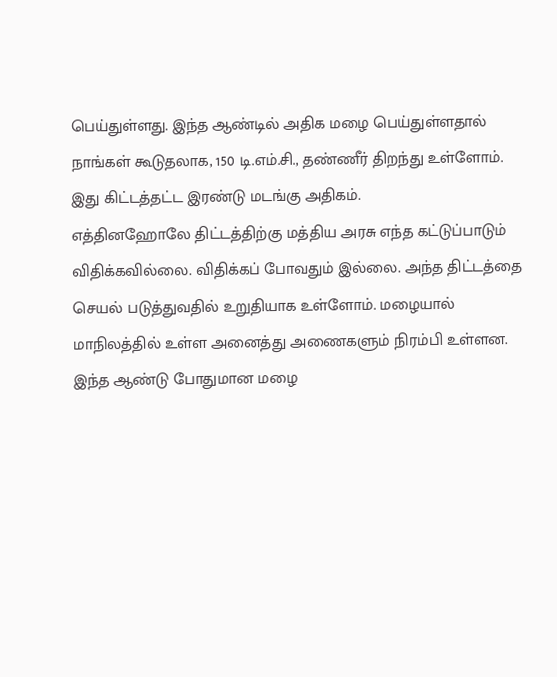பெய்துள்ளது. இந்த ஆண்டில் அதிக மழை பெய்துள்ளதால் நாங்கள் கூடுதலாக, 150 டி.எம்.சி., தண்ணீர் திறந்து உள்ளோம். இது கிட்டத்தட்ட இரண்டு மடங்கு அதிகம்.
எத்தினஹோலே திட்டத்திற்கு மத்திய அரசு எந்த கட்டுப்பாடும் விதிக்கவில்லை. விதிக்கப் போவதும் இல்லை. அந்த திட்டத்தை செயல் படுத்துவதில் உறுதியாக உள்ளோம். மழையால் மாநிலத்தில் உள்ள அனைத்து அணைகளும் நிரம்பி உள்ளன. இந்த ஆண்டு போதுமான மழை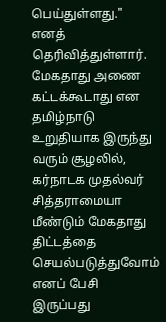பெய்துள்ளது." எனத் தெரிவித்துள்ளார்.
மேகதாது அணை கட்டக்கூடாது என தமிழ்நாடு உறுதியாக இருந்து வரும் சூழலில், கர்நாடக முதல்வர் சித்தராமையா மீண்டும் மேகதாது திட்டத்தை செயல்படுத்துவோம் எனப் பேசி இருப்பது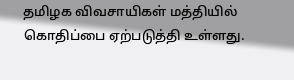தமிழக விவசாயிகள் மத்தியில் கொதிப்பை ஏற்படுத்தி உள்ளது.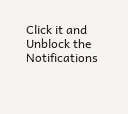Click it and Unblock the Notifications